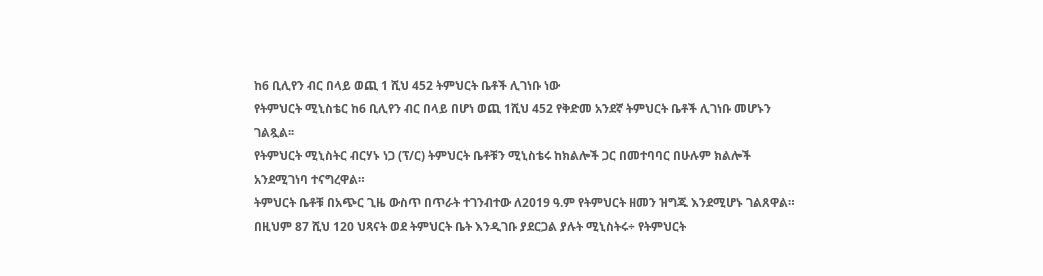ከ6 ቢሊየን ብር በላይ ወጪ 1 ሺህ 452 ትምህርት ቤቶች ሊገነቡ ነው
የትምህርት ሚኒስቴር ከ6 ቢሊየን ብር በላይ በሆነ ወጪ 1ሺህ 452 የቅድመ አንደኛ ትምህርት ቤቶች ሊገነቡ መሆኑን ገልጿል፡፡
የትምህርት ሚኒስትር ብርሃኑ ነጋ (ፕ/ር) ትምህርት ቤቶቹን ሚኒስቴሩ ከክልሎች ጋር በመተባባር በሁሉም ክልሎች አንደሚገነባ ተናግረዋል።
ትምህርት ቤቶቹ በአጭር ጊዜ ውስጥ በጥራት ተገንብተው ለ2019 ዓ.ም የትምህርት ዘመን ዝግጁ እንደሚሆኑ ገልጸዋል።
በዚህም 87 ሺህ 120 ህጻናት ወደ ትምህርት ቤት እንዲገቡ ያደርጋል ያሉት ሚኒስትሩ÷ የትምህርት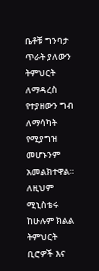ቤቶቹ ግንባታ ጥራት ያለውን ትምህርት ለማዳረስ የተያዘውን ግብ ለማሳካት የሚያግዝ መሆኑንም አመልክተዋል።
ለዚህም ሚኒስቴሩ ከሁሉም ክልል ትምህርት ቢሮዎች እና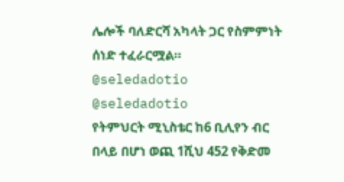ሌሎች ባለድርሻ አካላት ጋር የስምምነት ሰነድ ተፈራርሟል።
@seledadotio
@seledadotio
የትምህርት ሚኒስቴር ከ6 ቢሊየን ብር በላይ በሆነ ወጪ 1ሺህ 452 የቅድመ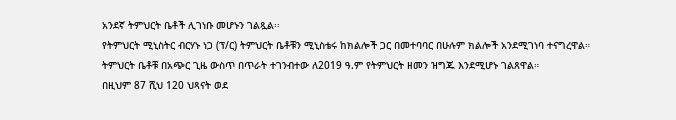አንደኛ ትምህርት ቤቶች ሊገነቡ መሆኑን ገልጿል፡፡
የትምህርት ሚኒስትር ብርሃኑ ነጋ (ፕ/ር) ትምህርት ቤቶቹን ሚኒስቴሩ ከክልሎች ጋር በመተባባር በሁሉም ክልሎች አንደሚገነባ ተናግረዋል።
ትምህርት ቤቶቹ በአጭር ጊዜ ውስጥ በጥራት ተገንብተው ለ2019 ዓ.ም የትምህርት ዘመን ዝግጁ እንደሚሆኑ ገልጸዋል።
በዚህም 87 ሺህ 120 ህጻናት ወደ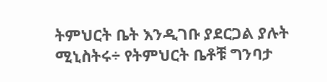ትምህርት ቤት እንዲገቡ ያደርጋል ያሉት ሚኒስትሩ÷ የትምህርት ቤቶቹ ግንባታ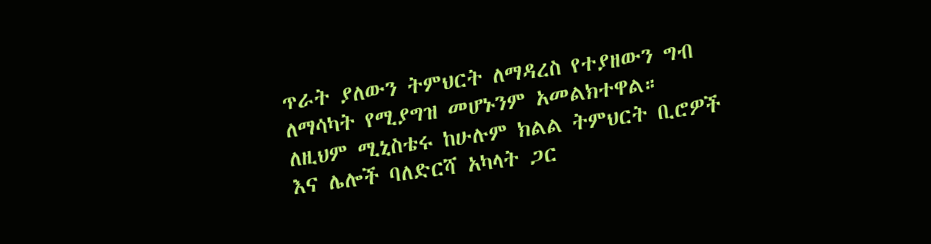ጥራት ያለውን ትምህርት ለማዳረስ የተያዘውን ግብ ለማሳካት የሚያግዝ መሆኑንም አመልክተዋል።
ለዚህም ሚኒስቴሩ ከሁሉም ክልል ትምህርት ቢሮዎች እና ሌሎች ባለድርሻ አካላት ጋር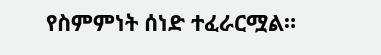የስምምነት ሰነድ ተፈራርሟል።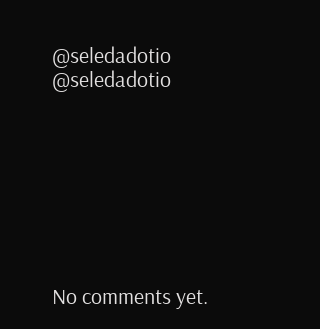@seledadotio
@seledadotio








No comments yet.